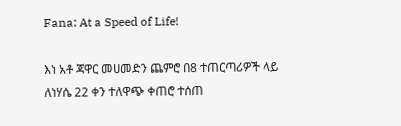Fana: At a Speed of Life!

እነ አቶ ጃዋር መሀመድን ጨምሮ በ8 ተጠርጣሪዎች ላይ ለነሃሴ 22 ቀን ተለዋጭ ቀጠሮ ተሰጠ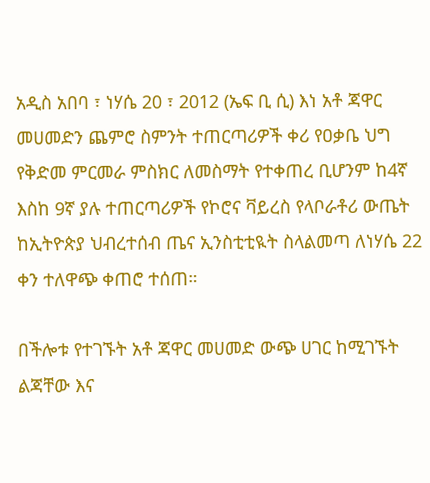አዲስ አበባ ፣ ነሃሴ 20 ፣ 2012 (ኤፍ ቢ ሲ) እነ አቶ ጃዋር መሀመድን ጨምሮ ስምንት ተጠርጣሪዎች ቀሪ የዐቃቤ ህግ የቅድመ ምርመራ ምስክር ለመስማት የተቀጠረ ቢሆንም ከ4ኛ እስከ 9ኛ ያሉ ተጠርጣሪዎች የኮሮና ቫይረስ የላቦራቶሪ ውጤት ከኢትዮጵያ ህብረተሰብ ጤና ኢንስቲቲዪት ስላልመጣ ለነሃሴ 22 ቀን ተለዋጭ ቀጠሮ ተሰጠ።

በችሎቱ የተገኙት አቶ ጃዋር መሀመድ ውጭ ሀገር ከሚገኙት ልጃቸው እና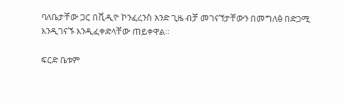ባለቤታቸው ጋር በቪዲዮ ኮንፈረንስ አንድ ጊዜ ብቻ መገናኘታቸውን በመግለፅ በድጋሚ እንዲገናኙ እንዲፈቀድላቸው ጠይቀዋል።

ፍርድ ቤቱም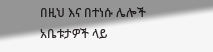በዚህ እና በተነሱ ሌሎች አቤቱታዎች ላይ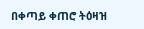በቀጣይ ቀጠሮ ትዕዛዝ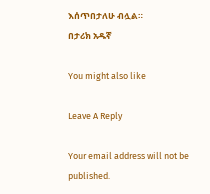እሰጥበታለሁ ብሏል።
በታሪክ አዱኛ

You might also like

Leave A Reply

Your email address will not be published.